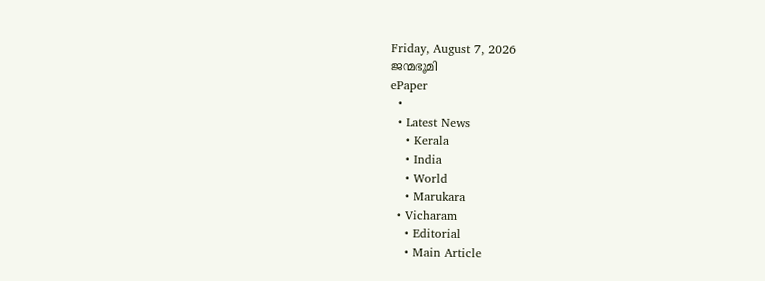Friday, August 7, 2026
ജന്മഭൂമി
ePaper
  •
  • Latest News
    • Kerala
    • India
    • World
    • Marukara
  • Vicharam
    • Editorial
    • Main Article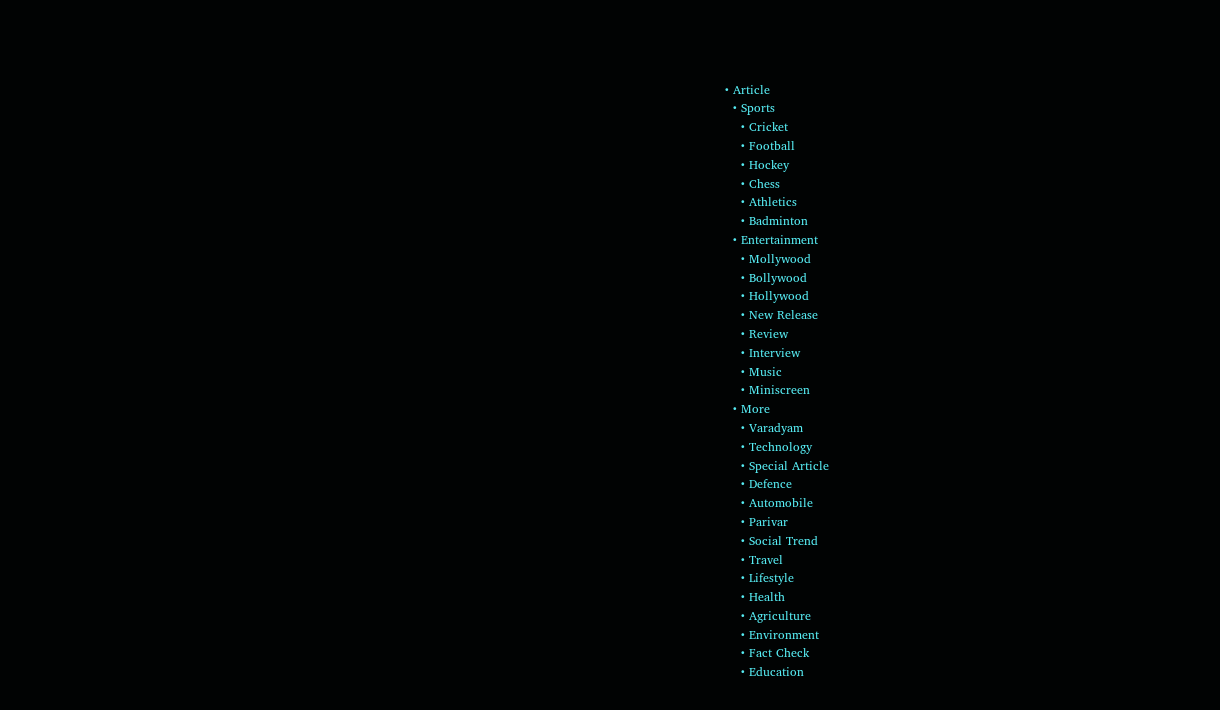• Article
  • Sports
    • Cricket
    • Football
    • Hockey
    • Chess
    • Athletics
    • Badminton
  • Entertainment
    • Mollywood
    • Bollywood
    • Hollywood
    • New Release
    • Review
    • Interview
    • Music
    • Miniscreen
  • More
    • Varadyam
    • Technology
    • Special Article
    • Defence
    • Automobile
    • Parivar
    • Social Trend
    • Travel
    • Lifestyle
    • Health
    • Agriculture
    • Environment
    • Fact Check
    • Education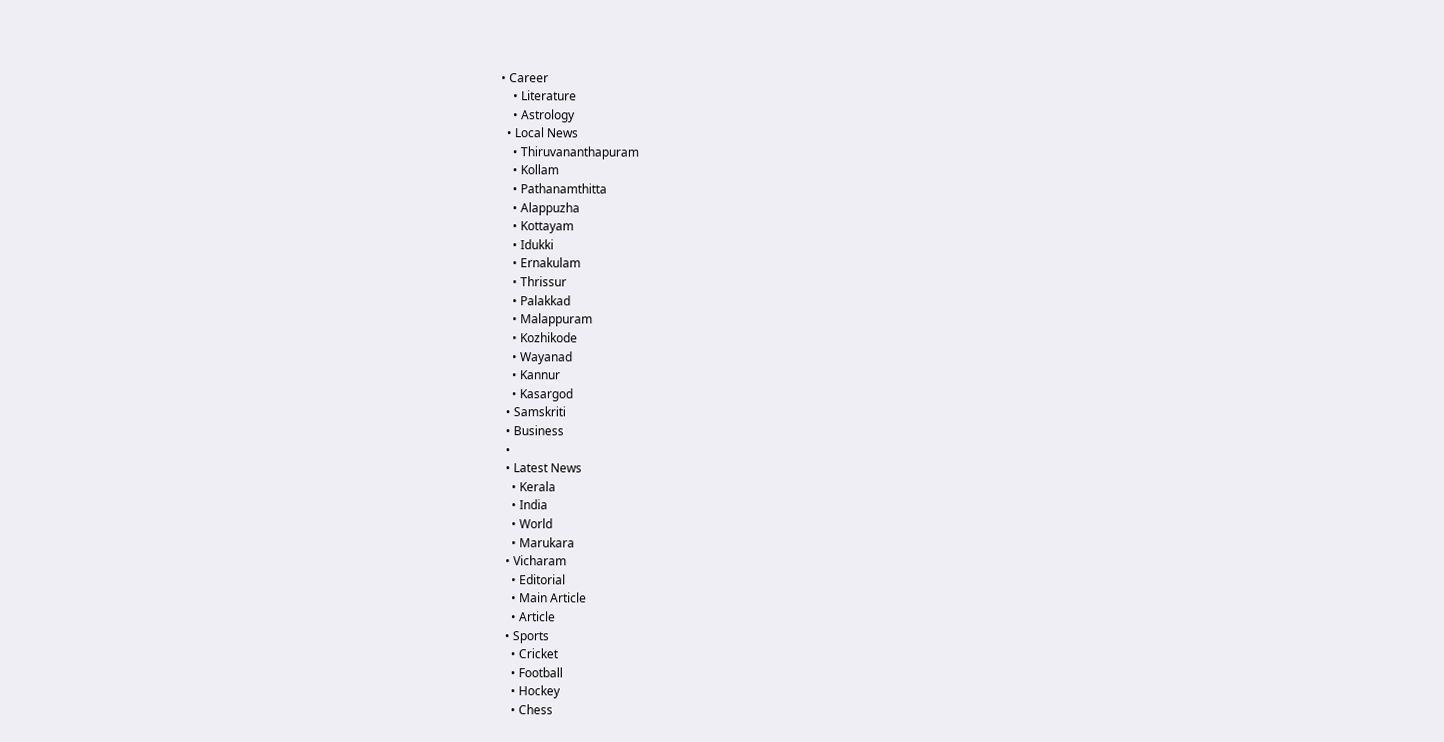• Career
    • Literature
    • Astrology
  • Local News
    • Thiruvananthapuram
    • Kollam
    • Pathanamthitta
    • Alappuzha
    • Kottayam
    • Idukki
    • Ernakulam
    • Thrissur
    • Palakkad
    • Malappuram
    • Kozhikode
    • Wayanad
    • Kannur
    • Kasargod
  • Samskriti
  • Business
  •
  • Latest News
    • Kerala
    • India
    • World
    • Marukara
  • Vicharam
    • Editorial
    • Main Article
    • Article
  • Sports
    • Cricket
    • Football
    • Hockey
    • Chess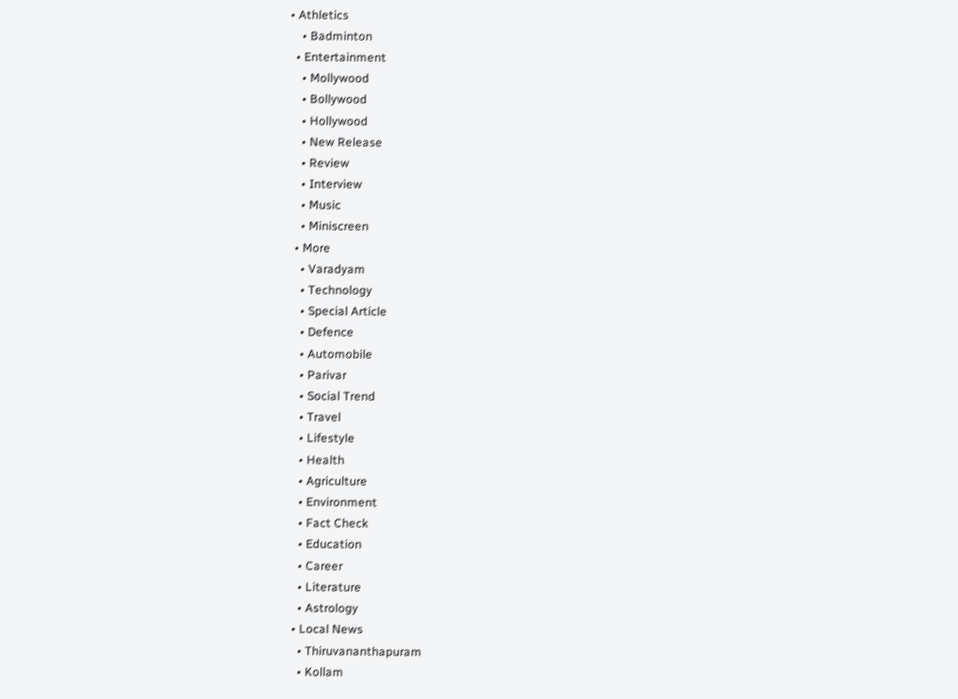• Athletics
    • Badminton
  • Entertainment
    • Mollywood
    • Bollywood
    • Hollywood
    • New Release
    • Review
    • Interview
    • Music
    • Miniscreen
  • More
    • Varadyam
    • Technology
    • Special Article
    • Defence
    • Automobile
    • Parivar
    • Social Trend
    • Travel
    • Lifestyle
    • Health
    • Agriculture
    • Environment
    • Fact Check
    • Education
    • Career
    • Literature
    • Astrology
  • Local News
    • Thiruvananthapuram
    • Kollam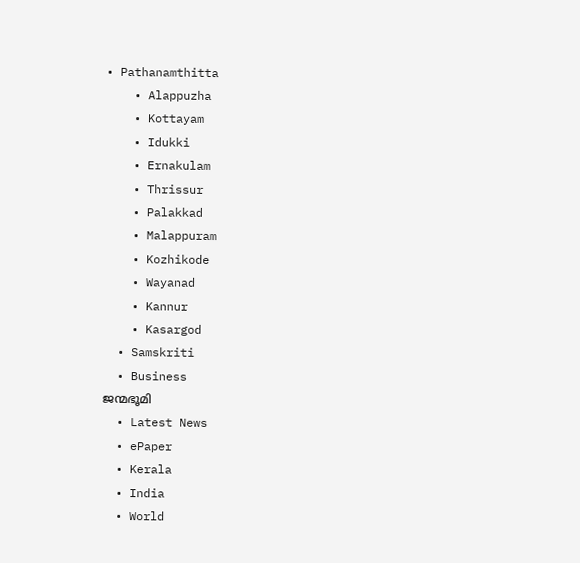• Pathanamthitta
    • Alappuzha
    • Kottayam
    • Idukki
    • Ernakulam
    • Thrissur
    • Palakkad
    • Malappuram
    • Kozhikode
    • Wayanad
    • Kannur
    • Kasargod
  • Samskriti
  • Business
ജന്മഭൂമി
  • Latest News
  • ePaper
  • Kerala
  • India
  • World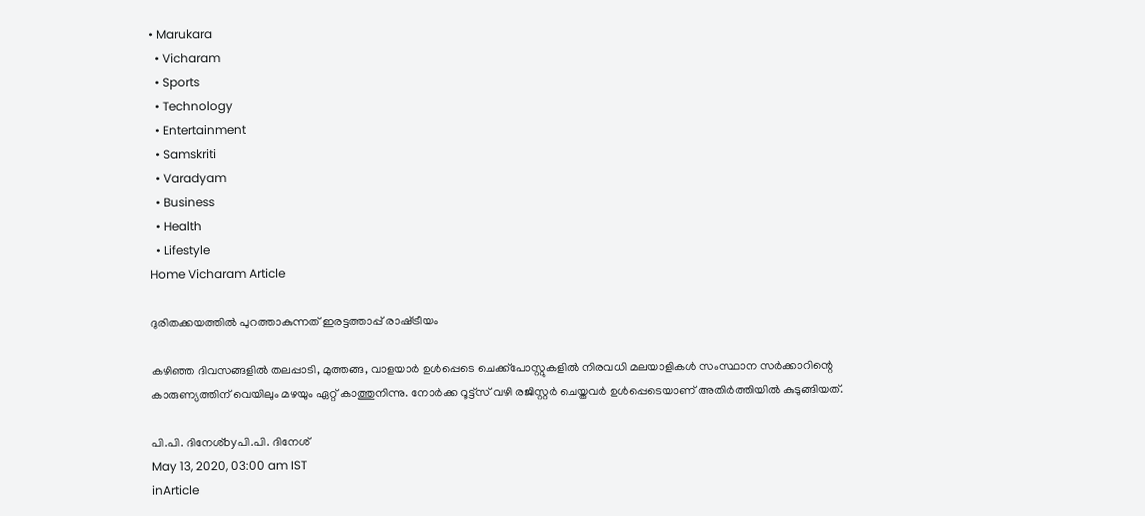• Marukara
  • Vicharam
  • Sports
  • Technology
  • Entertainment
  • Samskriti
  • Varadyam
  • Business
  • Health
  • Lifestyle
Home Vicharam Article

ദുരിതക്കയത്തില്‍ പുറത്താകുന്നത് ഇരട്ടത്താപ്പ് രാഷ്‌ട്രീയം

കഴിഞ്ഞ ദിവസങ്ങളില്‍ തലപ്പാടി, മുത്തങ്ങ, വാളയാര്‍ ഉള്‍പ്പെടെ ചെക്ക്‌പോസ്റ്റുകളില്‍ നിരവധി മലയാളികള്‍ സംസ്ഥാന സര്‍ക്കാറിന്റെ കാരുണ്യത്തിന് വെയിലും മഴയും ഏറ്റ് കാത്തുനിന്നു. നോര്‍ക്ക റൂട്ട്‌സ് വഴി രജിസ്റ്റര്‍ ചെയ്തവര്‍ ഉള്‍പ്പെടെയാണ് അതിര്‍ത്തിയില്‍ കുടുങ്ങിയത്.

പി.പി. ദിനേശ്byപി.പി. ദിനേശ്
May 13, 2020, 03:00 am IST
inArticle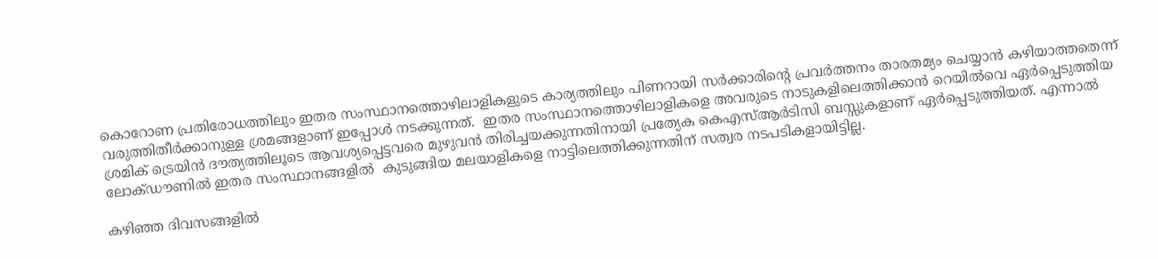കൊറോണ പ്രതിരോധത്തിലും ഇതര സംസ്ഥാനത്തൊഴിലാളികളുടെ കാര്യത്തിലും പിണറായി സര്‍ക്കാരിന്റെ പ്രവര്‍ത്തനം താരതമ്യം ചെയ്യാന്‍ കഴിയാത്തതെന്ന് വരുത്തിതീര്‍ക്കാനുള്ള ശ്രമങ്ങളാണ് ഇപ്പോള്‍ നടക്കുന്നത്.  ഇതര സംസ്ഥാനത്തൊഴിലാളികളെ അവരുടെ നാടുകളിലെത്തിക്കാന്‍ റെയില്‍വെ ഏര്‍പ്പെടുത്തിയ ശ്രമിക് ട്രെയിന്‍ ദൗത്യത്തിലൂടെ ആവശ്യപ്പെട്ടവരെ മുഴുവന്‍ തിരിച്ചയക്കുന്നതിനായി പ്രത്യേക കെഎസ്ആര്‍ടിസി ബസ്സുകളാണ് ഏര്‍പ്പെടുത്തിയത്. എന്നാല്‍ ലോക്ഡൗണില്‍ ഇതര സംസ്ഥാനങ്ങളില്‍  കുടുങ്ങിയ മലയാളികളെ നാട്ടിലെത്തിക്കുന്നതിന് സത്വര നടപടികളായിട്ടില്ല.

കഴിഞ്ഞ ദിവസങ്ങളില്‍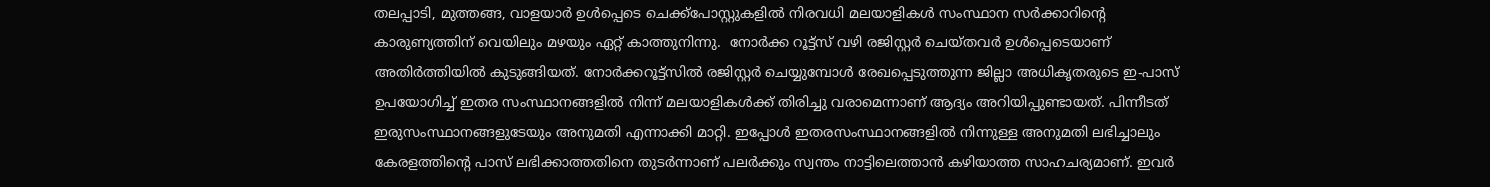തലപ്പാടി, മുത്തങ്ങ, വാളയാര്‍ ഉള്‍പ്പെടെ ചെക്ക്‌പോസ്റ്റുകളില്‍ നിരവധി മലയാളികള്‍ സംസ്ഥാന സര്‍ക്കാറിന്റെ കാരുണ്യത്തിന് വെയിലും മഴയും ഏറ്റ് കാത്തുനിന്നു.  നോര്‍ക്ക റൂട്ട്‌സ് വഴി രജിസ്റ്റര്‍ ചെയ്തവര്‍ ഉള്‍പ്പെടെയാണ് അതിര്‍ത്തിയില്‍ കുടുങ്ങിയത്. നോര്‍ക്കറൂട്ട്‌സില്‍ രജിസ്റ്റര്‍ ചെയ്യുമ്പോള്‍ രേഖപ്പെടുത്തുന്ന ജില്ലാ അധികൃതരുടെ ഇ-പാസ് ഉപയോഗിച്ച് ഇതര സംസ്ഥാനങ്ങളില്‍ നിന്ന് മലയാളികള്‍ക്ക് തിരിച്ചു വരാമെന്നാണ് ആദ്യം അറിയിപ്പുണ്ടായത്. പിന്നീടത് ഇരുസംസ്ഥാനങ്ങളുടേയും അനുമതി എന്നാക്കി മാറ്റി. ഇപ്പോള്‍ ഇതരസംസ്ഥാനങ്ങളില്‍ നിന്നുള്ള അനുമതി ലഭിച്ചാലും കേരളത്തിന്റെ പാസ് ലഭിക്കാത്തതിനെ തുടര്‍ന്നാണ് പലര്‍ക്കും സ്വന്തം നാട്ടിലെത്താന്‍ കഴിയാത്ത സാഹചര്യമാണ്. ഇവര്‍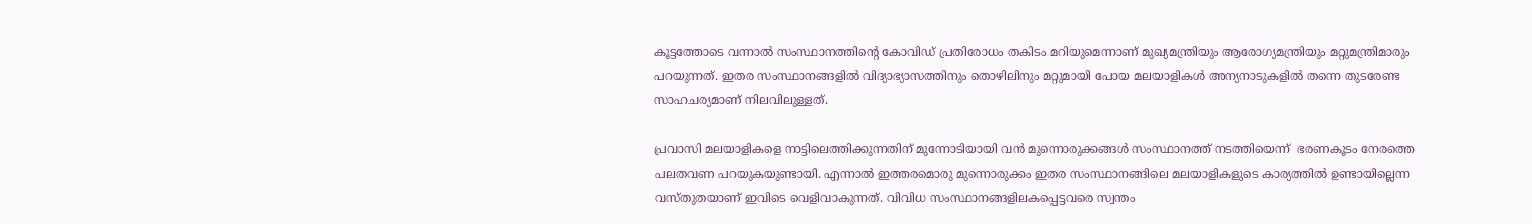കൂട്ടത്തോടെ വന്നാല്‍ സംസ്ഥാനത്തിന്റെ കോവിഡ് പ്രതിരോധം തകിടം മറിയുമെന്നാണ് മുഖ്യമന്ത്രിയും ആരോഗ്യമന്ത്രിയും മറ്റുമന്ത്രിമാരും പറയുന്നത്. ഇതര സംസ്ഥാനങ്ങളില്‍ വിദ്യാഭ്യാസത്തിനും തൊഴിലിനും മറ്റുമായി പോയ മലയാളികള്‍ അന്യനാടുകളില്‍ തന്നെ തുടരേണ്ട സാഹചര്യമാണ് നിലവിലുള്ളത്.

പ്രവാസി മലയാളികളെ നാട്ടിലെത്തിക്കുന്നതിന് മുന്നോടിയായി വന്‍ മുന്നൊരുക്കങ്ങള്‍ സംസ്ഥാനത്ത് നടത്തിയെന്ന്  ഭരണകൂടം നേരത്തെ പലതവണ പറയുകയുണ്ടായി. എന്നാല്‍ ഇത്തരമൊരു മുന്നൊരുക്കം ഇതര സംസ്ഥാനങ്ങിലെ മലയാളികളുടെ കാര്യത്തില്‍ ഉണ്ടായില്ലെന്ന വസ്തുതയാണ് ഇവിടെ വെളിവാകുന്നത്. വിവിധ സംസ്ഥാനങ്ങളിലകപ്പെട്ടവരെ സ്വന്തം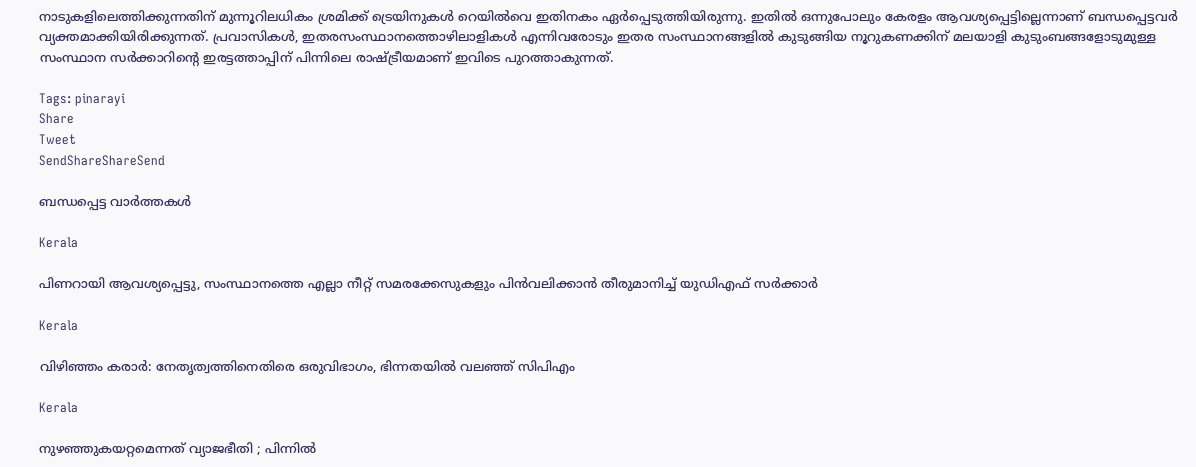നാടുകളിലെത്തിക്കുന്നതിന് മുന്നൂറിലധികം ശ്രമിക്ക് ട്രെയിനുകള്‍ റെയില്‍വെ ഇതിനകം ഏര്‍പ്പെടുത്തിയിരുന്നു. ഇതില്‍ ഒന്നുപോലും കേരളം ആവശ്യപ്പെട്ടില്ലെന്നാണ് ബന്ധപ്പെട്ടവര്‍ വ്യക്തമാക്കിയിരിക്കുന്നത്. പ്രവാസികള്‍, ഇതരസംസ്ഥാനത്തൊഴിലാളികള്‍ എന്നിവരോടും ഇതര സംസ്ഥാനങ്ങളില്‍ കുടുങ്ങിയ നൂറുകണക്കിന് മലയാളി കുടുംബങ്ങളോടുമുള്ള സംസ്ഥാന സര്‍ക്കാറിന്റെ ഇരട്ടത്താപ്പിന് പിന്നിലെ രാഷ്‌ട്രീയമാണ് ഇവിടെ പുറത്താകുന്നത്.

Tags: pinarayi
Share
Tweet
SendShareShareSend

ബന്ധപ്പെട്ട വാര്‍ത്തകള്‍

Kerala

പിണറായി ആവശ്യപ്പെട്ടു, സംസ്ഥാനത്തെ എല്ലാ നീറ്റ് സമരക്കേസുകളും പിന്‍വലിക്കാന്‍ തീരുമാനിച്ച് യുഡിഎഫ് സര്‍ക്കാര്‍

Kerala

വിഴിഞ്ഞം കരാര്‍: നേതൃത്വത്തിനെതിരെ ഒരുവിഭാഗം, ഭിന്നതയില്‍ വലഞ്ഞ് സിപിഎം

Kerala

നുഴഞ്ഞുകയറ്റമെന്നത് വ്യാജഭീതി ; പിന്നിൽ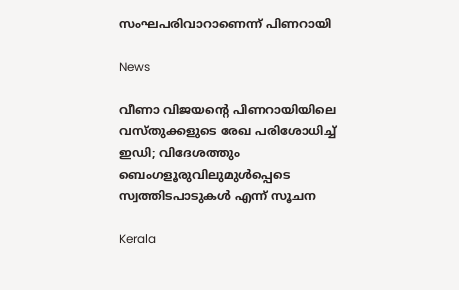സംഘപരിവാറാണെന്ന് പിണറായി

News

വീണാ വിജയന്റെ പിണറായിയിലെ വസ്തുക്കളുടെ രേഖ പരിശോധിച്ച് ഇഡി; വിദേശത്തും ബെംഗളൂരുവിലുമുൾപ്പെടെ സ്വത്തിടപാടുകൾ എന്ന് സൂചന

Kerala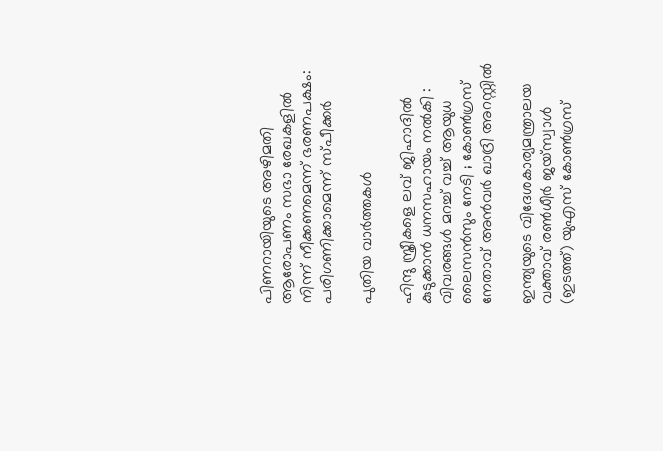പിണറായിയുടെ അഴിമതി ആരോപണം സഭാ രേഖകളില്‍ നിന്ന് നീക്കണമെന്ന് ഭരണപക്ഷം: പരിഗണിക്കാമെന്ന് സ്പീക്കര്‍

പുതിയ വാര്‍ത്തകള്‍

ഹിന്ദു സ്ത്രീകളെ ലവ് ജിഹാദിൽ കുടുക്കാൻ ധനസഹായം നൽകി : വിവരങ്ങൾ മറച്ച് വച്ച് ആയുധ ലൈസൻസും നേടി ; കോൺഗ്രസ് നേതാവ് അൻവർ ഖാദ്രി അറസ്റ്റിൽ

ഇന്ത്യയുടെ വിദേശകാര്യമന്ത്രാലയ വക്താവ് രണ്‍ധീര്‍ ജയ്സ്വാള്‍ (ഇടത്ത്) യുഎസ് കോണ്‍ഗ്രസ്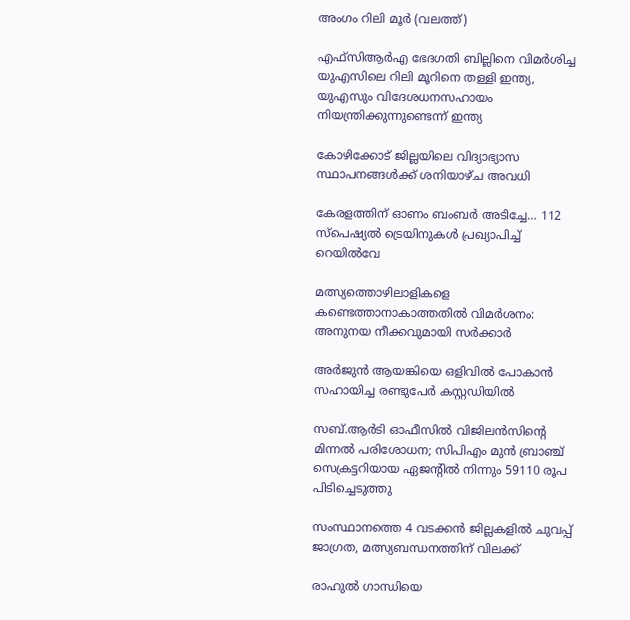അംഗം റിലി മൂര്‍ (വലത്ത്)

എഫ്‌സി‌ആർ‌എ ഭേദഗതി ബില്ലിനെ വിമര്‍ശിച്ച യുഎസിലെ റിലി മൂറിനെ തള്ളി ഇന്ത്യ, യുഎസും വിദേശധനസഹായം നിയന്ത്രിക്കുന്നുണ്ടെന്ന് ഇന്ത്യ

കോഴിക്കോട് ജില്ലയിലെ വിദ്യാഭ്യാസ സ്ഥാപനങ്ങള്‍ക്ക് ശനിയാഴ്ച അവധി

കേരളത്തിന് ഓണം ബംബര്‍ അടിച്ചേ… 112 സ്പെഷ്യല്‍ ട്രെയിനുകള്‍ പ്രഖ്യാപിച്ച്‌ റെയില്‍വേ

മത്സ്യത്തൊഴിലാളികളെ കണ്ടെത്താനാകാത്തതില്‍ വിമര്‍ശനം: അനുനയ നീക്കവുമായി സര്‍ക്കാര്‍

അര്‍ജുന്‍ ആയങ്കിയെ ഒളിവില്‍ പോകാന്‍ സഹായിച്ച രണ്ടുപേര്‍ കസ്റ്റഡിയില്‍

സബ്.ആര്‍ടി ഓഫീസില്‍ വിജിലന്‍സിന്റെ മിന്നല്‍ പരിശോധന; സിപിഎം മുന്‍ ബ്രാഞ്ച് സെക്രട്ടറിയായ ഏജന്റില്‍ നിന്നും 59110 രൂപ പിടിച്ചെടുത്തു

സംസ്ഥാനത്തെ 4 വടക്കന്‍ ജില്ലകളില്‍ ചുവപ്പ് ജാഗ്രത, മത്സ്യബന്ധനത്തിന് വിലക്ക്

രാഹുല്‍ ഗാന്ധിയെ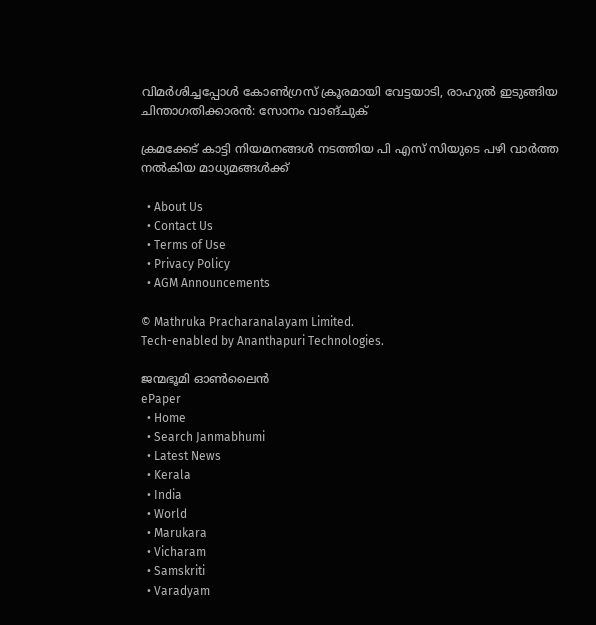വിമര്‍ശിച്ചപ്പോള്‍ കോണ്‍ഗ്രസ് ക്രൂരമായി വേട്ടയാടി, രാഹുല്‍ ഇടുങ്ങിയ ചിന്താഗതിക്കാരന്‍: സോനം വാങ്ചുക്

ക്രമക്കേട് കാട്ടി നിയമനങ്ങള്‍ നടത്തിയ പി എസ് സിയുടെ പഴി വാര്‍ത്ത നല്‍കിയ മാധ്യമങ്ങള്‍ക്ക്

  • About Us
  • Contact Us
  • Terms of Use
  • Privacy Policy
  • AGM Announcements

© Mathruka Pracharanalayam Limited.
Tech-enabled by Ananthapuri Technologies.

ജന്മഭൂമി ഓണ്‍ലൈന്‍
ePaper
  • Home
  • Search Janmabhumi
  • Latest News
  • Kerala
  • India
  • World
  • Marukara
  • Vicharam
  • Samskriti
  • Varadyam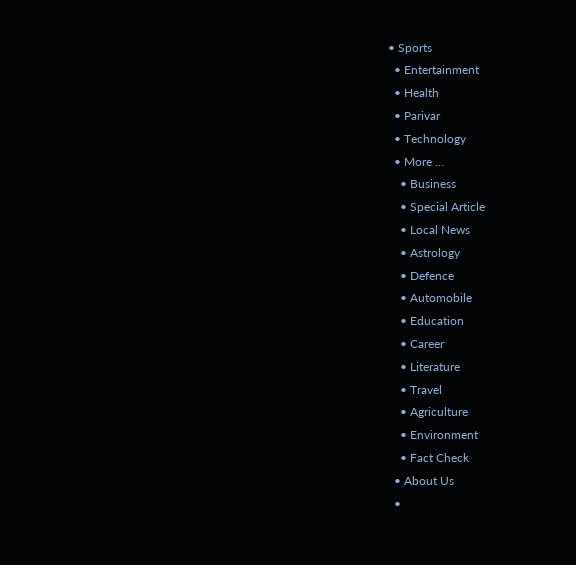• Sports
  • Entertainment
  • Health
  • Parivar
  • Technology
  • More …
    • Business
    • Special Article
    • Local News
    • Astrology
    • Defence
    • Automobile
    • Education
    • Career
    • Literature
    • Travel
    • Agriculture
    • Environment
    • Fact Check
  • About Us
  •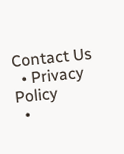Contact Us
  • Privacy Policy
  •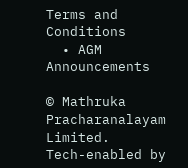Terms and Conditions
  • AGM Announcements

© Mathruka Pracharanalayam Limited.
Tech-enabled by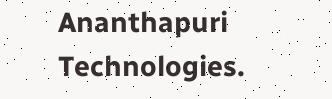Ananthapuri Technologies.